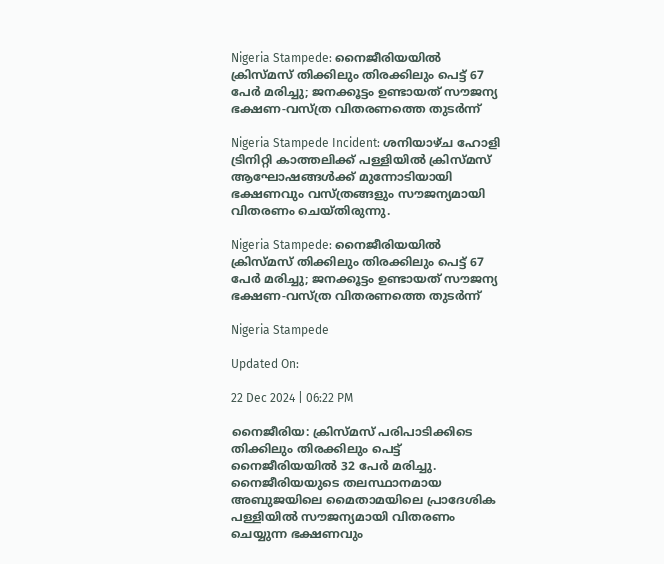Nigeria Stampede: നൈജീരിയയിൽ ക്രിസ്മസ് തിക്കിലും തിരക്കിലും പെട്ട് 67 പേർ മരിച്ചു; ജനക്കൂട്ടം ഉണ്ടായത് സൗജന്യ ഭക്ഷണ-വസ്ത്ര വിതരണത്തെ തുടർന്ന്

Nigeria Stampede Incident: ശനിയാഴ്ച ഹോളി ട്രിനിറ്റി കാത്തലിക്ക് പള്ളിയിൽ ക്രിസ്മസ് ആഘോഷങ്ങൾക്ക് മുന്നോടിയായി ഭക്ഷണവും വസ്ത്രങ്ങളും സൗജന്യമായി വിതരണം ചെയ്തിരുന്നു.

Nigeria Stampede: നൈജീരിയയിൽ ക്രിസ്മസ് തിക്കിലും തിരക്കിലും പെട്ട് 67 പേർ മരിച്ചു; ജനക്കൂട്ടം ഉണ്ടായത് സൗജന്യ ഭക്ഷണ-വസ്ത്ര വിതരണത്തെ തുടർന്ന്

Nigeria Stampede

Updated On:

22 Dec 2024 | 06:22 PM

നൈജീരിയ: ക്രിസ്മസ് പരിപാടിക്കിടെ തിക്കിലും തിരക്കിലും പെട്ട് നൈജീരിയയിൽ 32 പേർ മരിച്ചു. നൈജീരിയയുടെ തലസ്ഥാനമായ അബുജയിലെ മൈതാമയിലെ പ്രാദേശിക പള്ളിയിൽ സൗജന്യമായി വിതരണം ചെയ്യുന്ന ഭക്ഷണവും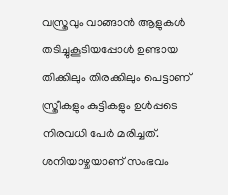വസ്ത്രവും വാങ്ങാൻ ആളുകൾ തടിച്ചുകൂടിയപ്പോൾ ഉണ്ടായ തിക്കിലും തിരക്കിലും പെട്ടാണ് സ്ത്രീകളും കുട്ടികളും ഉൾപ്പടെ നിരവധി പേർ മരിച്ചത്. ശനിയാഴ്ചയാണ് സംഭവം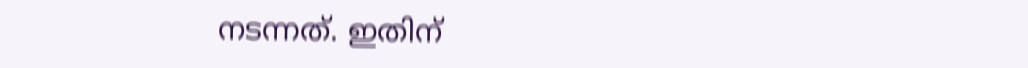നടന്നത്. ഇതിന്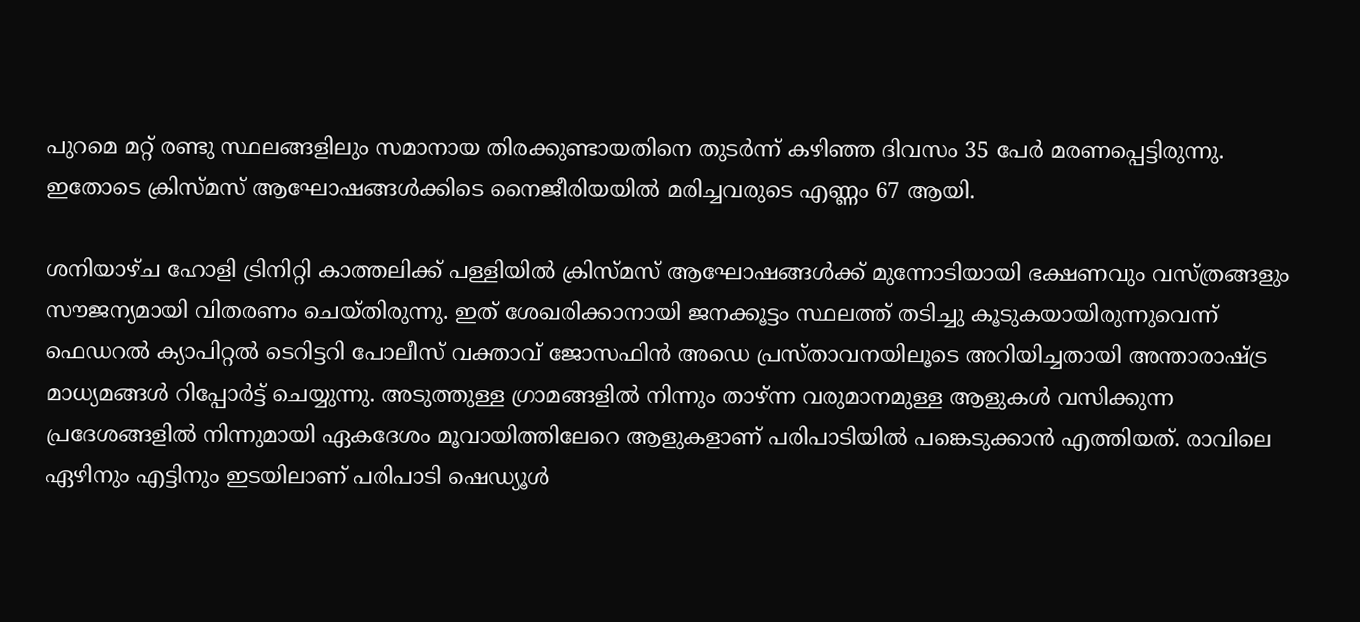പുറമെ മറ്റ് രണ്ടു സ്ഥലങ്ങളിലും സമാനായ തിരക്കുണ്ടായതിനെ തുടർന്ന് കഴിഞ്ഞ ദിവസം 35 പേർ മരണപ്പെട്ടിരുന്നു. ഇതോടെ ക്രിസ്മസ് ആഘോഷങ്ങൾക്കിടെ നൈജീരിയയിൽ മരിച്ചവരുടെ എണ്ണം 67 ആയി.

ശനിയാഴ്ച ഹോളി ട്രിനിറ്റി കാത്തലിക്ക് പള്ളിയിൽ ക്രിസ്മസ് ആഘോഷങ്ങൾക്ക് മുന്നോടിയായി ഭക്ഷണവും വസ്ത്രങ്ങളും സൗജന്യമായി വിതരണം ചെയ്തിരുന്നു. ഇത് ശേഖരിക്കാനായി ജനക്കൂട്ടം സ്ഥലത്ത് തടിച്ചു കൂടുകയായിരുന്നുവെന്ന് ഫെഡറൽ ക്യാപിറ്റൽ ടെറിട്ടറി പോലീസ് വക്താവ് ജോസഫിൻ അഡെ പ്രസ്താവനയിലൂടെ അറിയിച്ചതായി അന്താരാഷ്ട്ര മാധ്യമങ്ങൾ റിപ്പോർട്ട് ചെയ്യുന്നു. അടുത്തുള്ള ഗ്രാമങ്ങളിൽ നിന്നും താഴ്ന്ന വരുമാനമുള്ള ആളുകൾ വസിക്കുന്ന പ്രദേശങ്ങളിൽ നിന്നുമായി ഏകദേശം മൂവായിത്തിലേറെ ആളുകളാണ് പരിപാടിയിൽ പങ്കെടുക്കാൻ എത്തിയത്. രാവിലെ ഏഴിനും എട്ടിനും ഇടയിലാണ് പരിപാടി ഷെഡ്യൂൾ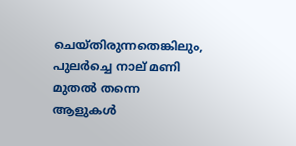ചെയ്തിരുന്നതെങ്കിലും, പുലർച്ചെ നാല് മണി മുതൽ തന്നെ ആളുകൾ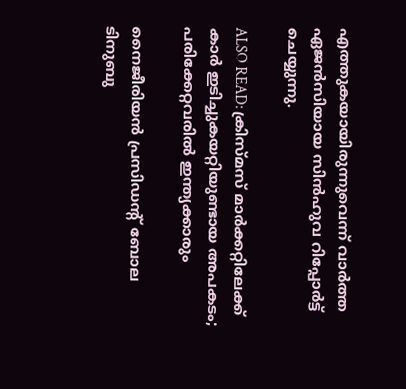എത്തുകയായിരുന്നുവെന്ന് വാർത്ത ഏജൻസിയായ സിൻഹുവ റിപ്പോർട്ട് ചെയ്യുന്നു.

ALSO READ: ക്രിസ്മസ് മാർക്കറ്റിലേക്ക് കാർ ഇടിച്ചുകയറ്റിയുണ്ടായ അപകടം; പരിക്കേറ്റവരിൽ ഇന്ത്യക്കാരും

നൈജീരിയൻ പ്രസിഡന്റ് ബോല ടിനുബു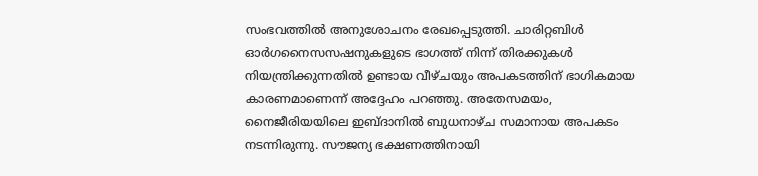സംഭവത്തിൽ അനുശോചനം രേഖപ്പെടുത്തി. ചാരിറ്റബിൾ ഓർഗനൈസസഷനുകളുടെ ഭാഗത്ത് നിന്ന് തിരക്കുകൾ നിയന്ത്രിക്കുന്നതിൽ ഉണ്ടായ വീഴ്ചയും അപകടത്തിന് ഭാഗികമായ കാരണമാണെന്ന് അദ്ദേഹം പറഞ്ഞു. അതേസമയം, നൈജീരിയയിലെ ഇബ്‌ദാനിൽ ബുധനാഴ്ച സമാനായ അപകടം നടന്നിരുന്നു. സൗജന്യ ഭക്ഷണത്തിനായി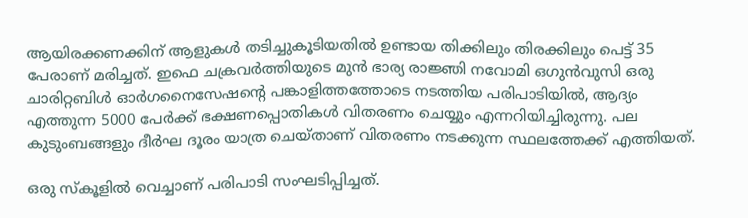ആയിരക്കണക്കിന് ആളുകൾ തടിച്ചുകൂടിയതിൽ ഉണ്ടായ തിക്കിലും തിരക്കിലും പെട്ട് 35 പേരാണ് മരിച്ചത്. ഇഫെ ചക്രവർത്തിയുടെ മുൻ ഭാര്യ രാജ്ഞി നവോമി ഒഗുൻവുസി ഒരു ചാരിറ്റബിൾ ഓർഗനൈസേഷന്റെ പങ്കാളിത്തത്തോടെ നടത്തിയ പരിപാടിയിൽ, ആദ്യം എത്തുന്ന 5000 പേർക്ക് ഭക്ഷണപ്പൊതികൾ വിതരണം ചെയ്യും എന്നറിയിച്ചിരുന്നു. പല കുടുംബങ്ങളും ദീർഘ ദൂരം യാത്ര ചെയ്താണ് വിതരണം നടക്കുന്ന സ്ഥലത്തേക്ക് എത്തിയത്.

ഒരു സ്‌കൂളിൽ വെച്ചാണ് പരിപാടി സംഘടിപ്പിച്ചത്.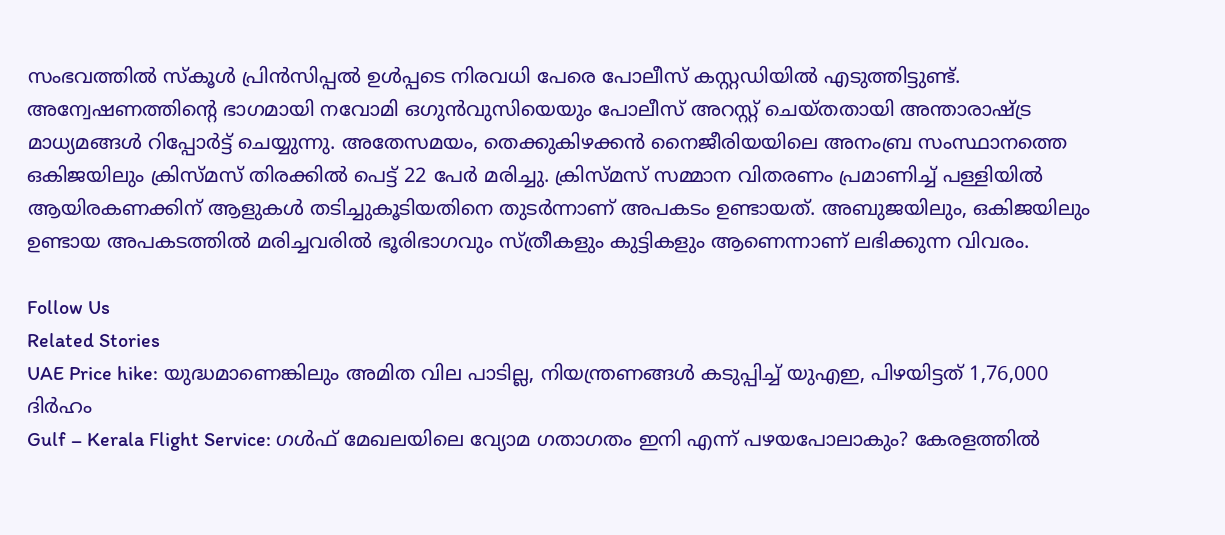സംഭവത്തിൽ സ്കൂൾ പ്രിൻസിപ്പൽ ഉൾപ്പടെ നിരവധി പേരെ പോലീസ് കസ്റ്റഡിയിൽ എടുത്തിട്ടുണ്ട്. അന്വേഷണത്തിന്റെ ഭാഗമായി നവോമി ഒഗുൻവുസിയെയും പോലീസ് അറസ്റ്റ് ചെയ്തതായി അന്താരാഷ്ട്ര മാധ്യമങ്ങൾ റിപ്പോർട്ട് ചെയ്യുന്നു. അതേസമയം, തെക്കുകിഴക്കൻ നൈജീരിയയിലെ അനംബ്ര സംസ്ഥാനത്തെ ഒകിജയിലും ക്രിസ്മസ് തിരക്കിൽ പെട്ട് 22 പേർ മരിച്ചു. ക്രിസ്മസ് സമ്മാന വിതരണം പ്രമാണിച്ച് പള്ളിയിൽ ആയിരകണക്കിന് ആളുകൾ തടിച്ചുകൂടിയതിനെ തുടർന്നാണ് അപകടം ഉണ്ടായത്. അബുജയിലും, ഒകിജയിലും ഉണ്ടായ അപകടത്തിൽ മരിച്ചവരിൽ ഭൂരിഭാഗവും സ്ത്രീകളും കുട്ടികളും ആണെന്നാണ് ലഭിക്കുന്ന വിവരം.

Follow Us
Related Stories
UAE Price hike: യുദ്ധമാണെങ്കിലും അമിത വില പാടില്ല, നിയന്ത്രണങ്ങൾ കടുപ്പിച്ച് യുഎഇ, പിഴയിട്ടത് 1,76,000 ദിർഹം
Gulf – Kerala Flight Service: ഗൾഫ് മേഖലയിലെ വ്യോമ ഗതാഗതം ഇനി എന്ന് പഴയപോലാകും? കേരളത്തിൽ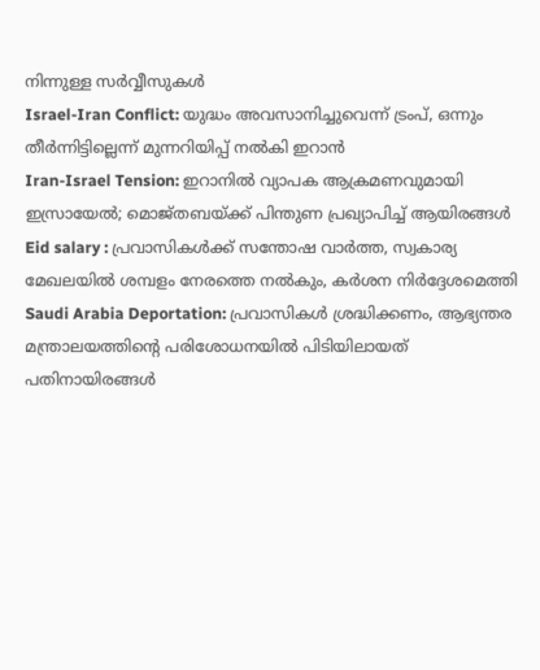നിന്നുള്ള സർവ്വീസുകൾ
Israel-Iran Conflict: യുദ്ധം അവസാനിച്ചുവെന്ന് ട്രംപ്, ഒന്നും തീര്‍ന്നിട്ടില്ലെന്ന് മുന്നറിയിപ്പ് നല്‍കി ഇറാന്‍
Iran-Israel Tension: ഇറാനില്‍ വ്യാപക ആക്രമണവുമായി ഇസ്രായേല്‍; മൊജ്തബയ്ക്ക് പിന്തുണ പ്രഖ്യാപിച്ച് ആയിരങ്ങള്‍
Eid salary : പ്രവാസികൾക്ക് സന്തോഷ വാർത്ത, സ്വകാര്യ മേഖലയിൽ ശമ്പളം നേരത്തെ നൽകും, കർശന നിർദ്ദേശമെത്തി
Saudi Arabia Deportation: പ്രവാസികൾ ശ്രദ്ധിക്കണം, ആഭ്യന്തര മന്ത്രാലയത്തിന്റെ പരിശോധനയിൽ പിടിയിലായത് പതിനായിരങ്ങൾ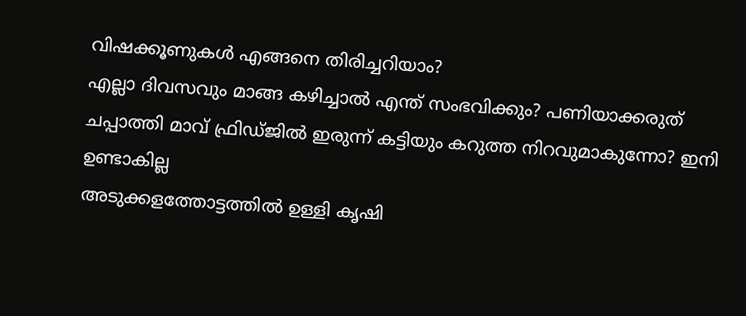വിഷക്കൂണുകള്‍ എങ്ങനെ തിരിച്ചറിയാം?
എല്ലാ ദിവസവും മാങ്ങ കഴിച്ചാല്‍ എന്ത് സംഭവിക്കും? പണിയാക്കരുത്‌
ചപ്പാത്തി മാവ് ഫ്രിഡ്ജിൽ ഇരുന്ന് കട്ടിയും കറുത്ത നിറവുമാകുന്നോ? ഇനി ഉണ്ടാകില്ല
അടുക്കളത്തോട്ടത്തിൽ ഉള്ളി കൃഷി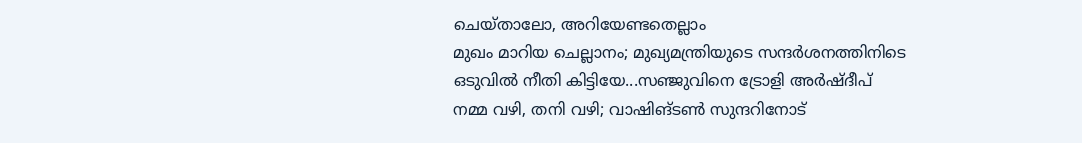ചെയ്താലോ, അറിയേണ്ടതെല്ലാം
മുഖം മാറിയ ചെല്ലാനം; മുഖ്യമന്ത്രിയുടെ സന്ദര്‍ശനത്തിനിടെ
ഒടുവില്‍ നീതി കിട്ടിയേ...സഞ്ജുവിനെ ട്രോളി അര്‍ഷ്ദീപ്‌
നമ്മ വഴി, തനി വഴി; വാഷിങ്ടണ്‍ സുന്ദറിനോട്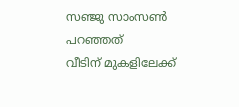സഞ്ജു സാംസണ്‍ പറഞ്ഞത്‌
വീടിന് മുകളിലേക്ക്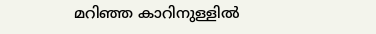മറിഞ്ഞ കാറിനുള്ളിൽ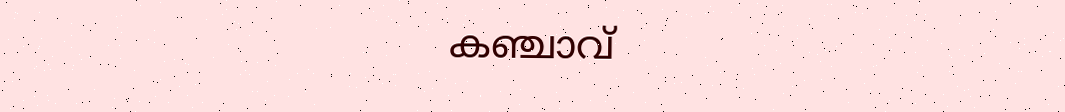കഞ്ചാവ്